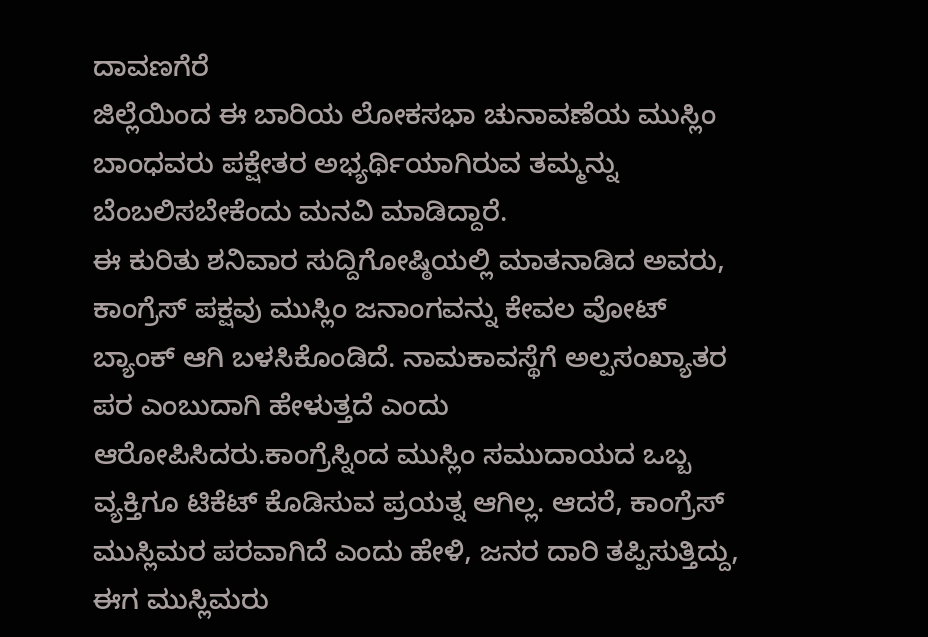ದಾವಣಗೆರೆ
ಜಿಲ್ಲೆಯಿಂದ ಈ ಬಾರಿಯ ಲೋಕಸಭಾ ಚುನಾವಣೆಯ ಮುಸ್ಲಿಂ ಬಾಂಧವರು ಪಕ್ಷೇತರ ಅಭ್ಯರ್ಥಿಯಾಗಿರುವ ತಮ್ಮನ್ನು ಬೆಂಬಲಿಸಬೇಕೆಂದು ಮನವಿ ಮಾಡಿದ್ದಾರೆ.
ಈ ಕುರಿತು ಶನಿವಾರ ಸುದ್ದಿಗೋಷ್ಠಿಯಲ್ಲಿ ಮಾತನಾಡಿದ ಅವರು, ಕಾಂಗ್ರೆಸ್ ಪಕ್ಷವು ಮುಸ್ಲಿಂ ಜನಾಂಗವನ್ನು ಕೇವಲ ವೋಟ್ ಬ್ಯಾಂಕ್ ಆಗಿ ಬಳಸಿಕೊಂಡಿದೆ. ನಾಮಕಾವಸ್ಥೆಗೆ ಅಲ್ಪಸಂಖ್ಯಾತರ ಪರ ಎಂಬುದಾಗಿ ಹೇಳುತ್ತದೆ ಎಂದು ಆರೋಪಿಸಿದರು.ಕಾಂಗ್ರೆಸ್ನಿಂದ ಮುಸ್ಲಿಂ ಸಮುದಾಯದ ಒಬ್ಬ ವ್ಯಕ್ತಿಗೂ ಟಿಕೆಟ್ ಕೊಡಿಸುವ ಪ್ರಯತ್ನ ಆಗಿಲ್ಲ. ಆದರೆ, ಕಾಂಗ್ರೆಸ್ ಮುಸ್ಲಿಮರ ಪರವಾಗಿದೆ ಎಂದು ಹೇಳಿ, ಜನರ ದಾರಿ ತಪ್ಪಿಸುತ್ತಿದ್ದು, ಈಗ ಮುಸ್ಲಿಮರು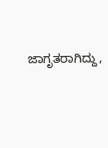ಜಾಗೃತರಾಗಿದ್ದು,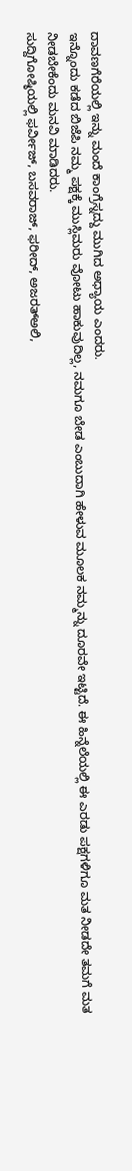ದಾವಣಗೆರೆಯಲ್ಲಿ ಇನ್ನು ಮಂದೆ ಕಾಂಗ್ರೆಸ್ನದ್ದು ಮುಗಿದ ಅಧ್ಯಾಯ ಎಂದರು.
ಇನ್ನೊಂದು ಕಡೆದ ಬಿಜೆಪಿ ನಮ್ಮ ಪಕ್ಷಕ್ಕೆ ಮುಸ್ಲಿಮರು ವೋಟು ಹಾಕುವುದಿಲ್ಲ, ನಮಗೂ ಬೇಡ ಎಂಬುದಾಗಿ ಹೇಳುವ ಮೂಲಕ ನಮ್ಮನ್ನು ದೂರವೇ ಇಟ್ಟಿದೆ. ಈ ಹಿನ್ನೆಲೆಯಲ್ಲಿ ಈ ಎರಡು ಪಕ್ಷಗಳಿಗೂ ಮತ ನೀಡದೇ ತಮಗೆ ಮತ ನೀಡಬೇಕೆಂದು ಮನವಿ ಮಾಡಿದರು.
ಸುದ್ದಿಗೋಷ್ಠಿಯಲ್ಲಿ ಫರ್ವೀಜ್, ಬಸವರಾಜ್, ಫರೀದ್, ಅಜರತ್ಅಲಿ,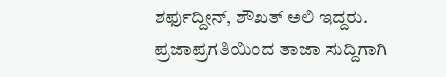ಶರ್ಫುದ್ದೀನ್, ಶೌಖತ್ ಅಲಿ ಇದ್ದರು.
ಪ್ರಜಾಪ್ರಗತಿಯಿಂದ ತಾಜಾ ಸುದ್ದಿಗಾಗಿ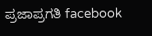ಪ್ರಜಾಪ್ರಗತಿ facebook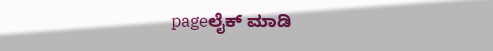pageಲೈಕ್ ಮಾಡಿ